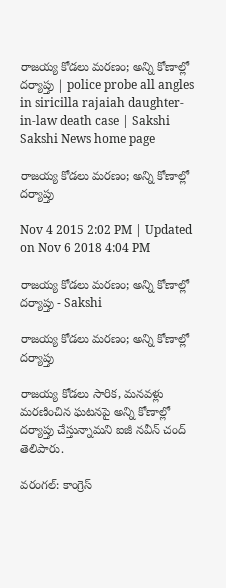రాజయ్య కోడలు మరణం; అన్ని కోణాల్లో దర్యాప్తు | police probe all angles in siricilla rajaiah daughter-in-law death case | Sakshi
Sakshi News home page

రాజయ్య కోడలు మరణం; అన్ని కోణాల్లో దర్యాప్తు

Nov 4 2015 2:02 PM | Updated on Nov 6 2018 4:04 PM

రాజయ్య కోడలు మరణం; అన్ని కోణాల్లో దర్యాప్తు - Sakshi

రాజయ్య కోడలు మరణం; అన్ని కోణాల్లో దర్యాప్తు

రాజయ్య కోడలు సారిక, మనవళ్లు మరణించిన ఘటనపై అన్ని కోణాల్లో దర్యాప్తు చేస్తున్నామని ఐజీ నవీన్ చంద్ తెలిపారు.

వరంగల్: కాంగ్రెస్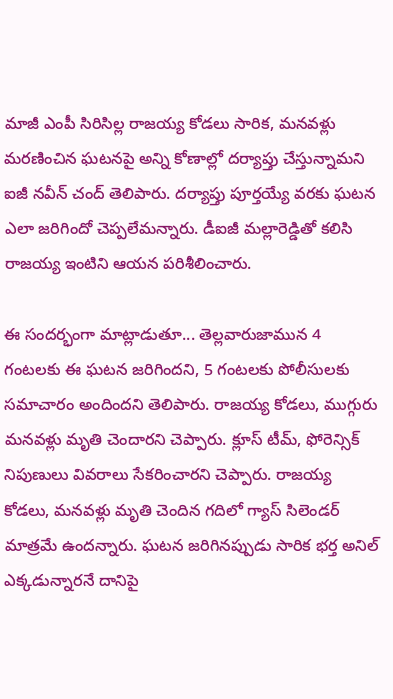మాజీ ఎంపీ సిరిసిల్ల రాజయ్య కోడలు సారిక, మనవళ్లు మరణించిన ఘటనపై అన్ని కోణాల్లో దర్యాప్తు చేస్తున్నామని ఐజీ నవీన్ చంద్ తెలిపారు. దర్యాప్తు పూర్తయ్యే వరకు ఘటన ఎలా జరిగిందో చెప్పలేమన్నారు. డీఐజీ మల్లారెడ్డితో కలిసి రాజయ్య ఇంటిని ఆయన పరిశీలించారు.

ఈ సందర్భంగా మాట్లాడుతూ... తెల్లవారుజామున 4 గంటలకు ఈ ఘటన జరిగిందని, 5 గంటలకు పోలీసులకు సమాచారం అందిందని తెలిపారు. రాజయ్య కోడలు, ముగ్గురు మనవళ్లు మృతి చెందారని చెప్పారు. క్లూస్ టీమ్, ఫోరెన్సిక్ నిపుణులు వివరాలు సేకరించారని చెప్పారు. రాజయ్య కోడలు, మనవళ్లు మృతి చెందిన గదిలో గ్యాస్ సిలెండర్ మాత్రమే ఉందన్నారు. ఘటన జరిగినప్పుడు సారిక భర్త అనిల్ ఎక్కడున్నారనే దానిపై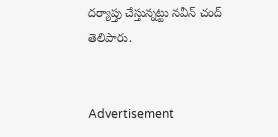దర్యాప్తు చేస్తున్నట్టు నవీన్ చంద్ తెలిపారు.


Advertisement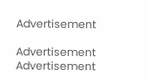Advertisement

Advertisement
Advertisement